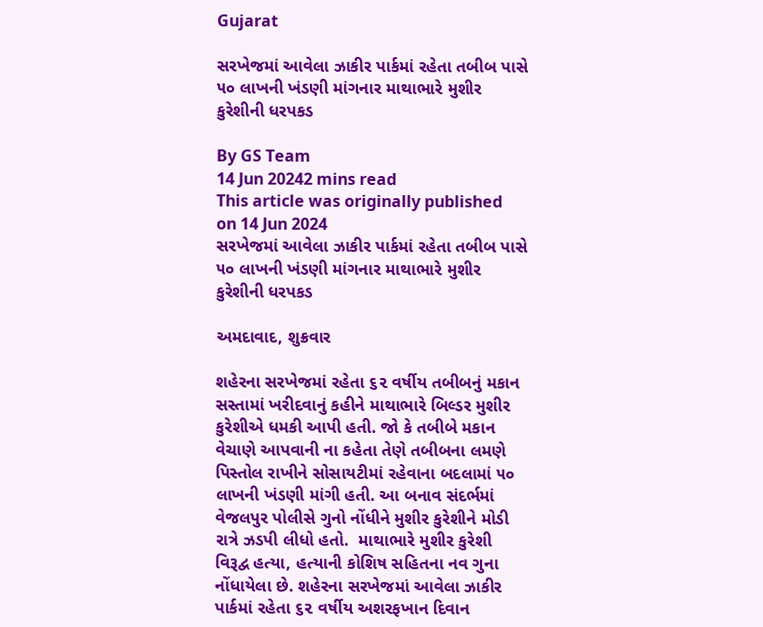Gujarat

સરખેજમાં આવેલા ઝાકીર પાર્કમાં રહેતા તબીબ પાસે ૫૦ લાખની ખંડણી માંગનાર માથાભારે મુશીર કુરેશીની ધરપકડ

By GS Team
14 Jun 20242 mins read
This article was originally published on 14 Jun 2024
સરખેજમાં આવેલા ઝાકીર પાર્કમાં રહેતા તબીબ પાસે ૫૦ લાખની ખંડણી માંગનાર માથાભારે મુશીર કુરેશીની ધરપકડ

અમદાવાદ, શુક્રવાર

શહેરના સરખેજમાં રહેતા ૬૨ વર્ષીય તબીબનું મકાન સસ્તામાં ખરીદવાનું કહીને માથાભારે બિલ્ડર મુશીર કુરેશીએ ધમકી આપી હતી. જો કે તબીબે મકાન વેચાણે આપવાની ના કહેતા તેણે તબીબના લમણે પિસ્તોલ રાખીને સોસાયટીમાં રહેવાના બદલામાં ૫૦ લાખની ખંડણી માંગી હતી. આ બનાવ સંદર્ભમાં વેજલપુર પોલીસે ગુનો નોંધીને મુશીર કુરેશીને મોડી રાત્રે ઝડપી લીધો હતો.  માથાભારે મુશીર કુરેશી વિરૂદ્વ હત્યા, હત્યાની કોશિષ સહિતના નવ ગુના નોંધાયેલા છે. શહેરના સરખેજમાં આવેલા ઝાકીર પાર્કમાં રહેતા ૬૨ વર્ષીય અશરફખાન દિવાન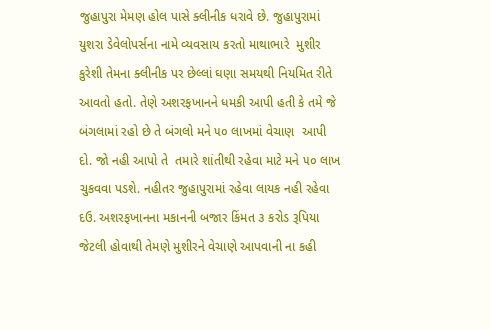જુહાપુરા મેમણ હોલ પાસે ક્લીનીક ધરાવે છે. જુહાપુરામાં યુશરા ડેવેલોપર્સના નામે વ્યવસાય કરતો માથાભારે  મુશીર કુરેશી તેમના ક્લીનીક પર છેલ્લાં ઘણા સમયથી નિયમિત રીતે આવતો હતો. તેણે અશરફખાનને ધમકી આપી હતી કે તમે જે બંગલામાં રહો છે તે બંગલો મને ૫૦ લાખમાં વેચાણ  આપી દો. જો નહી આપો તે  તમારે શાંતીથી રહેવા માટે મને ૫૦ લાખ ચુકવવા પડશે. નહીતર જુહાપુરામાં રહેવા લાયક નહી રહેવા દઉ. અશરફખાનના મકાનની બજાર કિંમત ૩ કરોડ રૂપિયા જેટલી હોવાથી તેમણે મુશીરને વેચાણે આપવાની ના કહી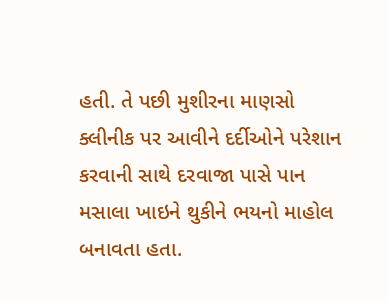હતી. તે પછી મુશીરના માણસો  ક્લીનીક પર આવીને દર્દીઓને પરેશાન કરવાની સાથે દરવાજા પાસે પાન મસાલા ખાઇને થુકીને ભયનો માહોલ બનાવતા હતા.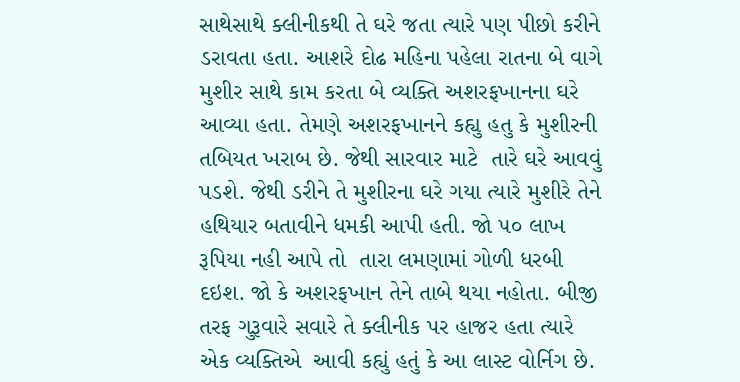સાથેસાથે ક્લીનીકથી તે ઘરે જતા ત્યારે પણ પીછો કરીને ડરાવતા હતા. આશરે દોઢ મહિના પહેલા રાતના બે વાગે મુશીર સાથે કામ કરતા બે વ્યક્તિ અશરફખાનના ઘરે આવ્યા હતા. તેમણે અશરફખાનને કહ્યુ હતુ કે મુશીરની તબિયત ખરાબ છે. જેથી સારવાર માટે  તારે ઘરે આવવું પડશે. જેથી ડરીને તે મુશીરના ઘરે ગયા ત્યારે મુશીરે તેને હથિયાર બતાવીને ધમકી આપી હતી. જો ૫૦ લાખ રૂપિયા નહી આપે તો  તારા લમણામાં ગોળી ધરબી દઇશ. જો કે અશરફખાન તેને તાબે થયા નહોતા. બીજી તરફ ગુરૂવારે સવારે તે ક્લીનીક પર હાજર હતા ત્યારે એક વ્યક્તિએ  આવી કહ્યું હતું કે આ લાસ્ટ વોર્નિગ છે.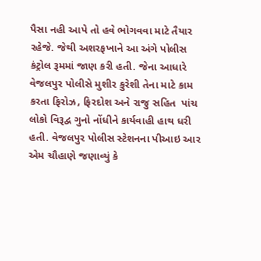પૈસા નહી આપે તો હવે ભોગવવા માટે તૈયાર રહેજે. જેથી અશરફખાને આ અંગે પોલીસ કંટ્રોલ રૂમમાં જાણ કરી હતી. જેના આધારે વેજલપુર પોલીસે મુશીર કુરેશી તેના માટે કામ કરતા ફિરોઝ, ફિરદોશ અને રાજુ સહિત  પાંચ લોકો વિરૂદ્વ ગુનો નોંધીને કાર્યવાહી હાથ ધરી હતી. વેજલપુર પોલીસ સ્ટેશનના પીઆઇ આર એમ ચૌહાણે જણાવ્યું કે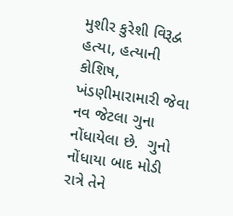મુશીર કુરેશી વિરૂદ્વ હત્યા, હત્યાની કોશિષ, ખંડણીમારામારી જેવા નવ જેટલા ગુના નોંધાયેલા છે.  ગુનો નોંધાયા બાદ મોડી રાત્રે તેને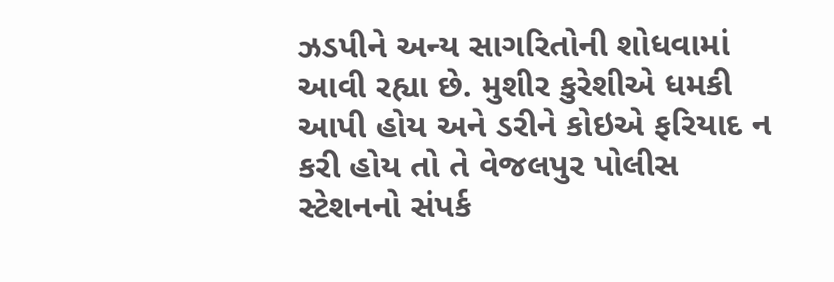ઝડપીને અન્ય સાગરિતોની શોધવામાં આવી રહ્યા છે. મુશીર કુરેશીએ ધમકી આપી હોય અને ડરીને કોઇએ ફરિયાદ ન કરી હોય તો તે વેજલપુર પોલીસ સ્ટેશનનો સંપર્ક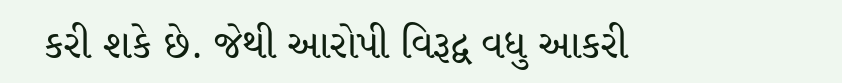કરી શકે છે. જેથી આરોપી વિરૂદ્વ વધુ આકરી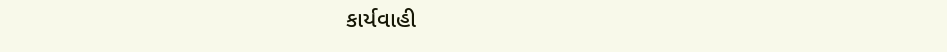કાર્યવાહી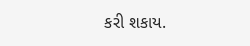કરી શકાય.